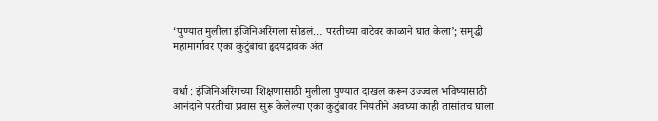‘पुण्यात मुलीला इंजिनिअरिंगला सोडलं… परतीच्या वाटेवर काळाने घात केला’; समृद्धी महामार्गावर एका कुटुंबाचा हृदयद्रावक अंत


वर्धा : इंजिनिअरिंगच्या शिक्षणासाठी मुलीला पुण्यात दाखल करून उज्ज्वल भविष्यासाठी आनंदाने परतीचा प्रवास सुरू केलेल्या एका कुटुंबावर नियतीने अवघ्या काही तासांतच घाला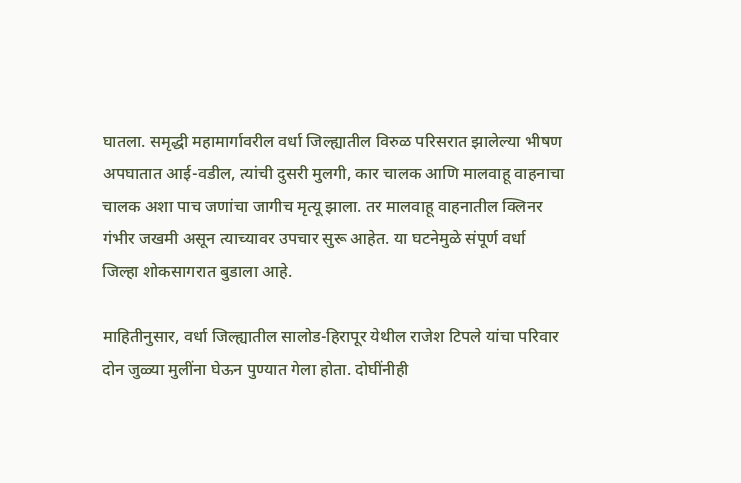घातला. समृद्धी महामार्गावरील वर्धा जिल्ह्यातील विरुळ परिसरात झालेल्या भीषण अपघातात आई-वडील, त्यांची दुसरी मुलगी, कार चालक आणि मालवाहू वाहनाचा चालक अशा पाच जणांचा जागीच मृत्यू झाला. तर मालवाहू वाहनातील क्लिनर गंभीर जखमी असून त्याच्यावर उपचार सुरू आहेत. या घटनेमुळे संपूर्ण वर्धा जिल्हा शोकसागरात बुडाला आहे.

माहितीनुसार, वर्धा जिल्ह्यातील सालोड-हिरापूर येथील राजेश टिपले यांचा परिवार दोन जुळ्या मुलींना घेऊन पुण्यात गेला होता. दोघींनीही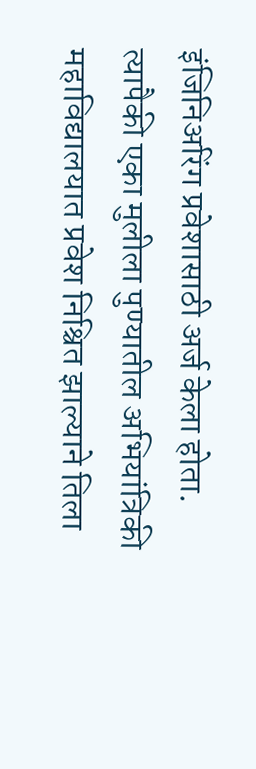इंजिनिअरिंग प्रवेशासाठी अर्ज केला होता. त्यापैकी एका मुलीला पुण्यातील अभियांत्रिकी महाविद्यालयात प्रवेश निश्चित झाल्याने तिला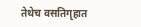तेथेच वसतिगृहात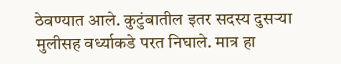ठेवण्यात आले. कुटुंबातील इतर सदस्य दुसऱ्या मुलीसह वर्ध्याकडे परत निघाले. मात्र हा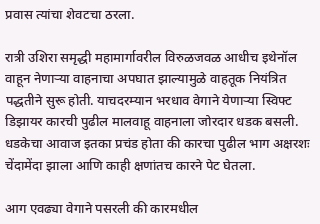प्रवास त्यांचा शेवटचा ठरला.

रात्री उशिरा समृद्धी महामार्गावरील विरुळजवळ आधीच इथेनॉल वाहून नेणाऱ्या वाहनाचा अपघात झाल्यामुळे वाहतूक नियंत्रित पद्धतीने सुरू होती. याचदरम्यान भरधाव वेगाने येणाऱ्या स्विफ्ट डिझायर कारची पुढील मालवाहू वाहनाला जोरदार धडक बसली. धडकेचा आवाज इतका प्रचंड होता की कारचा पुढील भाग अक्षरशः चेंदामेंदा झाला आणि काही क्षणांतच कारने पेट घेतला.

आग एवढ्या वेगाने पसरली की कारमधील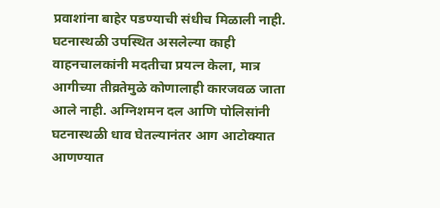प्रवाशांना बाहेर पडण्याची संधीच मिळाली नाही. घटनास्थळी उपस्थित असलेल्या काही वाहनचालकांनी मदतीचा प्रयत्न केला, मात्र आगीच्या तीव्रतेमुळे कोणालाही कारजवळ जाता आले नाही. अग्निशमन दल आणि पोलिसांनी घटनास्थळी धाव घेतल्यानंतर आग आटोक्यात आणण्यात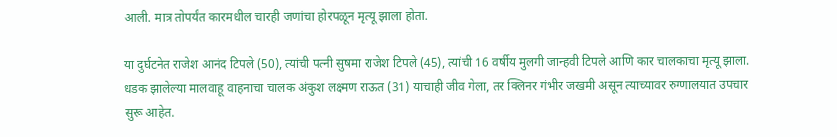आली. मात्र तोपर्यंत कारमधील चारही जणांचा होरपळून मृत्यू झाला होता.

या दुर्घटनेत राजेश आनंद टिपले (50), त्यांची पत्नी सुषमा राजेश टिपले (45), त्यांची 16 वर्षीय मुलगी जान्हवी टिपले आणि कार चालकाचा मृत्यू झाला. धडक झालेल्या मालवाहू वाहनाचा चालक अंकुश लक्ष्मण राऊत (31) याचाही जीव गेला, तर क्लिनर गंभीर जखमी असून त्याच्यावर रुग्णालयात उपचार सुरू आहेत.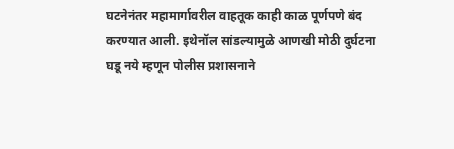घटनेनंतर महामार्गावरील वाहतूक काही काळ पूर्णपणे बंद करण्यात आली. इथेनॉल सांडल्यामुळे आणखी मोठी दुर्घटना घडू नये म्हणून पोलीस प्रशासनाने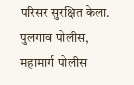परिसर सुरक्षित केला. पुलगाव पोलीस, महामार्ग पोलीस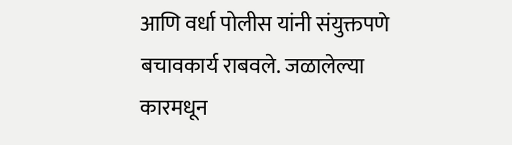आणि वर्धा पोलीस यांनी संयुक्तपणे बचावकार्य राबवले. जळालेल्या कारमधून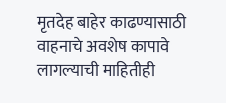मृतदेह बाहेर काढण्यासाठी वाहनाचे अवशेष कापावे लागल्याची माहितीही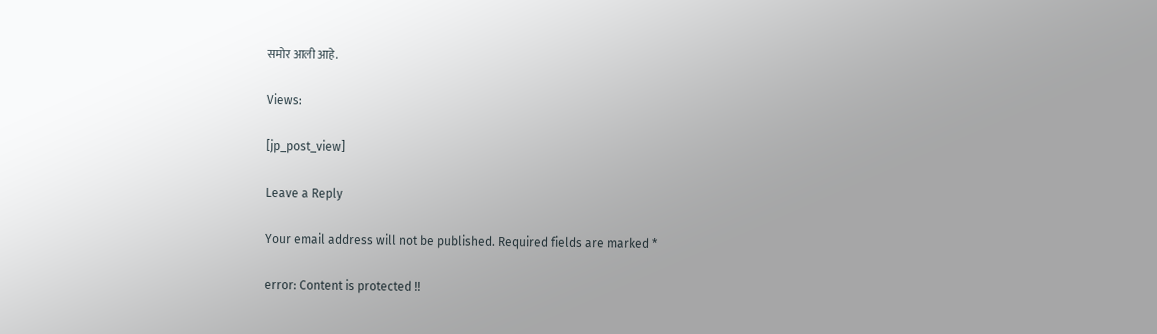समोर आली आहे.

Views:

[jp_post_view]

Leave a Reply

Your email address will not be published. Required fields are marked *

error: Content is protected !!